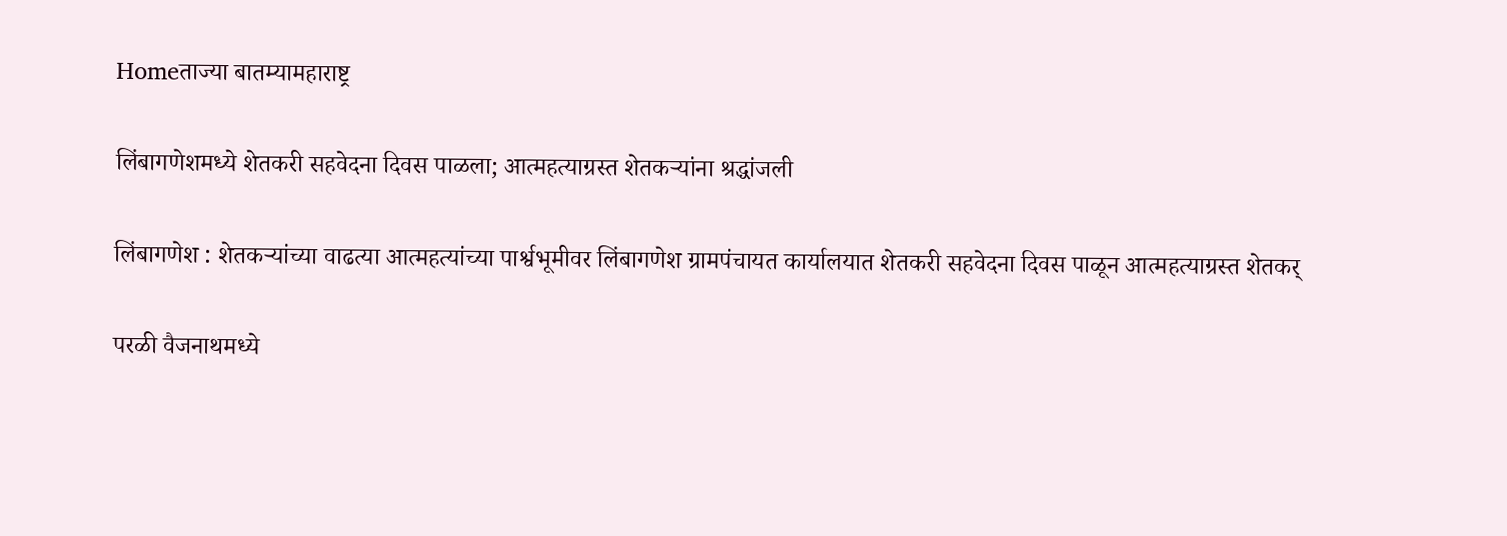Homeताज्या बातम्यामहाराष्ट्र

लिंबागणेशमध्ये शेतकरी सहवेदना दिवस पाळला; आत्महत्याग्रस्त शेतकर्‍यांना श्रद्धांजली

लिंबागणेश : शेतकर्‍यांच्या वाढत्या आत्महत्यांच्या पार्श्वभूमीवर लिंबागणेश ग्रामपंचायत कार्यालयात शेतकरी सहवेदना दिवस पाळून आत्महत्याग्रस्त शेतकर्

परळी वैजनाथमध्ये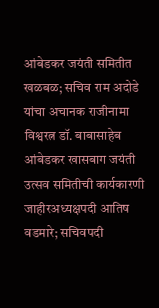आंबेडकर जयंती समितीत खळबळ; सचिव राम अदोडे यांचा अचानक राजीनामा
विश्वरत्न डॉ. बाबासाहेब आंबेडकर खासबाग जयंती उत्सव समितीची कार्यकारणी जाहीरअध्यक्षपदी आतिष वडमारे; सचिवपदी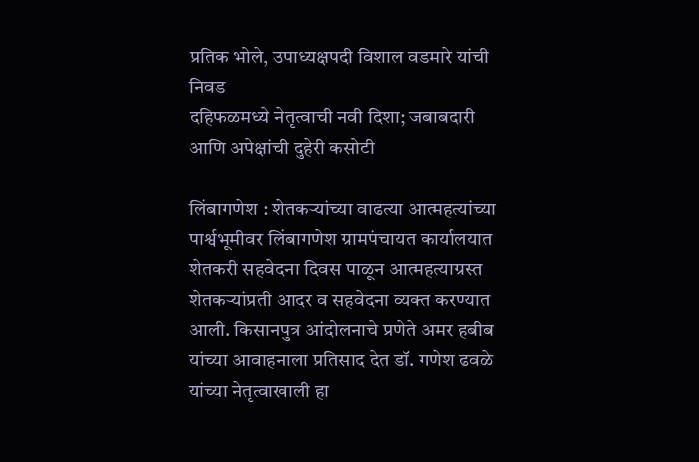प्रतिक भोले, उपाध्यक्षपदी विशाल वडमारे यांची निवड
दहिफळमध्ये नेतृत्वाची नवी दिशा; जबाबदारी आणि अपेक्षांची दुहेरी कसोटी

लिंबागणेश : शेतकर्‍यांच्या वाढत्या आत्महत्यांच्या पार्श्वभूमीवर लिंबागणेश ग्रामपंचायत कार्यालयात शेतकरी सहवेदना दिवस पाळून आत्महत्याग्रस्त शेतकर्‍यांप्रती आदर व सहवेदना व्यक्त करण्यात आली. किसानपुत्र आंदोलनाचे प्रणेते अमर हबीब यांच्या आवाहनाला प्रतिसाद देत डॉ. गणेश ढवळे यांच्या नेतृत्वाखाली हा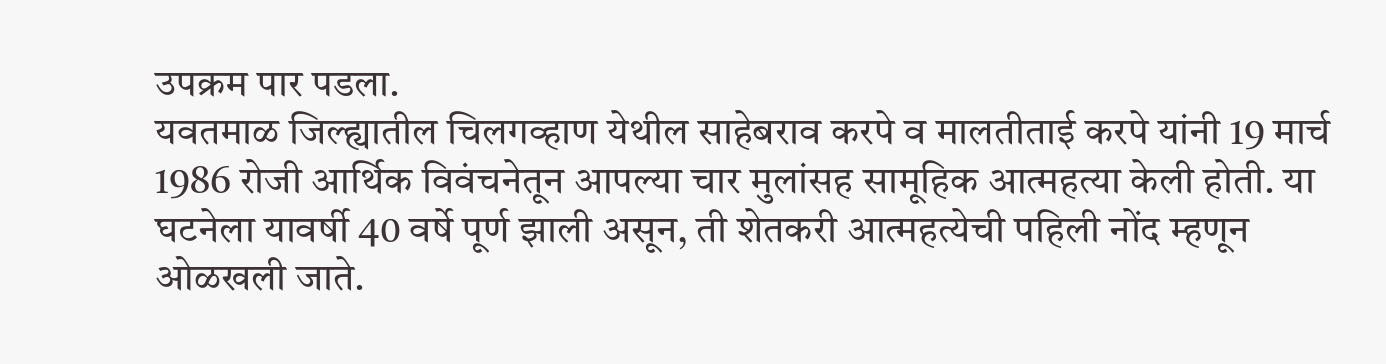उपक्रम पार पडला.
यवतमाळ जिल्ह्यातील चिलगव्हाण येथील साहेबराव करपे व मालतीताई करपे यांनी 19 मार्च 1986 रोजी आर्थिक विवंचनेतून आपल्या चार मुलांसह सामूहिक आत्महत्या केली होती. या घटनेला यावर्षी 40 वर्षे पूर्ण झाली असून, ती शेतकरी आत्महत्येची पहिली नोंद म्हणून ओळखली जाते.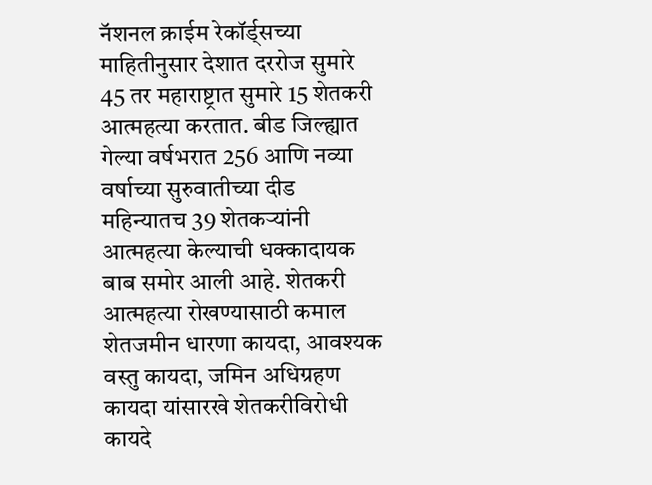नॅशनल क्राईम रेकॉर्ड्सच्या माहितीनुसार देशात दररोज सुमारे 45 तर महाराष्ट्रात सुमारे 15 शेतकरी आत्महत्या करतात. बीड जिल्ह्यात गेल्या वर्षभरात 256 आणि नव्या वर्षाच्या सुरुवातीच्या दीड महिन्यातच 39 शेतकर्‍यांनी आत्महत्या केल्याची धक्कादायक बाब समोर आली आहे. शेतकरी आत्महत्या रोखण्यासाठी कमाल शेतजमीन धारणा कायदा, आवश्यक वस्तु कायदा, जमिन अधिग्रहण कायदा यांसारखे शेतकरीविरोधी कायदे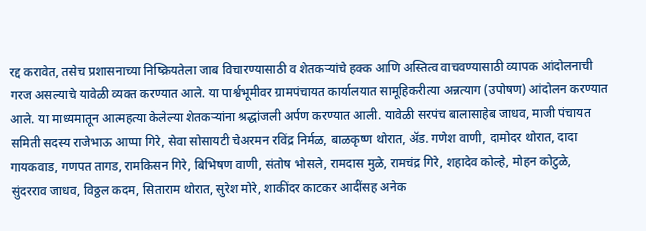रद्द करावेत, तसेच प्रशासनाच्या निष्क्रियतेला जाब विचारण्यासाठी व शेतकर्‍यांचे हक्क आणि अस्तित्व वाचवण्यासाठी व्यापक आंदोलनाची गरज असल्याचे यावेळी व्यक्त करण्यात आले. या पार्श्वभूमीवर ग्रामपंचायत कार्यालयात सामूहिकरीत्या अन्नत्याग (उपोषण) आंदोलन करण्यात आले. या माध्यमातून आत्महत्या केलेल्या शेतकर्‍यांना श्रद्धांजली अर्पण करण्यात आली. यावेळी सरपंच बालासाहेब जाधव, माजी पंचायत समिती सदस्य राजेभाऊ आप्पा गिरे, सेवा सोसायटी चेअरमन रविंद्र निर्मळ, बाळकृष्ण थोरात, अ‍ॅड. गणेश वाणी, दामोदर थोरात, दादा गायकवाड, गणपत तागड, रामकिसन गिरे, बिभिषण वाणी, संतोष भोसले, रामदास मुळे, रामचंद्र गिरे, शहादेव कोल्हे, मोहन कोटुळे, सुंदरराव जाधव, विठ्ठल कदम, सिताराम थोरात, सुरेश मोरे, शाकींदर काटकर आदींसह अनेक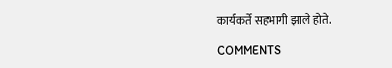कार्यकर्ते सहभागी झाले होते.

COMMENTS